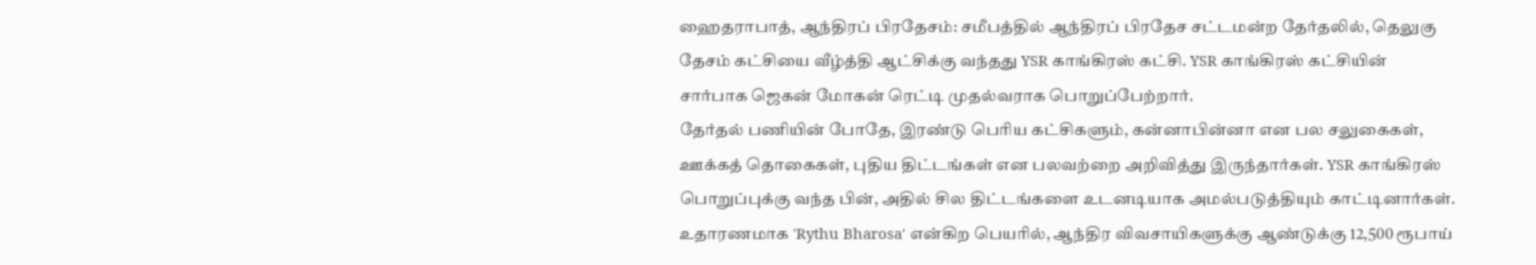ஹைதராபாத், ஆந்திரப் பிரதேசம்: சமீபத்தில் ஆந்திரப் பிரதேச சட்டமன்ற தேர்தலில், தெலுகு தேசம் கட்சியை வீழ்த்தி ஆட்சிக்கு வந்தது YSR காங்கிரஸ் கட்சி. YSR காங்கிரஸ் கட்சியின் சார்பாக ஜெகன் மோகன் ரெட்டி முதல்வராக பொறுப்பேற்றார்.
தேர்தல் பணியின் போதே, இரண்டு பெரிய கட்சிகளும், கன்னாபின்னா என பல சலுகைகள், ஊக்கத் தொகைகள், புதிய திட்டங்கள் என பலவற்றை அறிவித்து இருந்தார்கள். YSR காங்கிரஸ் பொறுப்புக்கு வந்த பின், அதில் சில திட்டங்களை உடனடியாக அமல்படுத்தியும் காட்டினார்கள். உதாரணமாக 'Rythu Bharosa' என்கிற பெயரில், ஆந்திர விவசாயிகளுக்கு ஆண்டுக்கு 12,500 ரூபாய்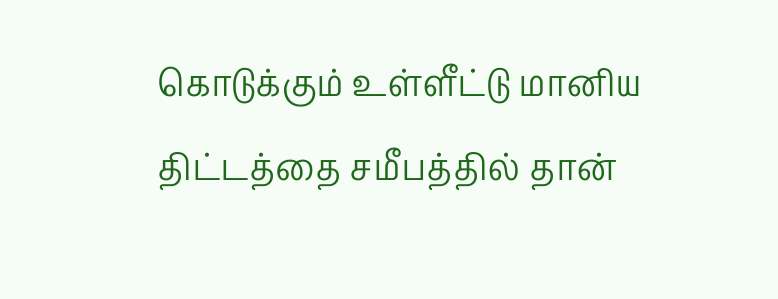கொடுக்கும் உள்ளீட்டு மானிய திட்டத்தை சமீபத்தில் தான்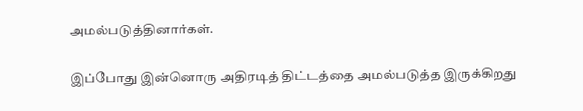அமல்படுத்தினார்கள்.

இப்போது இன்னொரு அதிரடித் திட்டத்தை அமல்படுத்த இருக்கிறது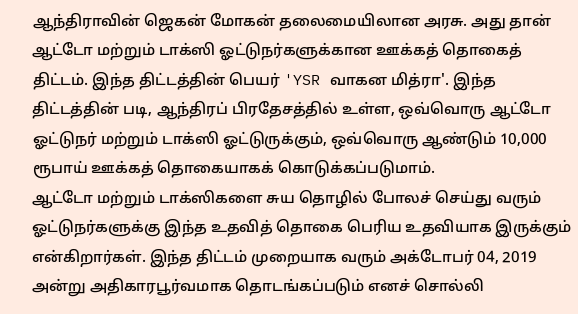ஆந்திராவின் ஜெகன் மோகன் தலைமையிலான அரசு. அது தான் ஆட்டோ மற்றும் டாக்ஸி ஓட்டுநர்களுக்கான ஊக்கத் தொகைத் திட்டம். இந்த திட்டத்தின் பெயர் 'YSR வாகன மித்ரா'. இந்த திட்டத்தின் படி, ஆந்திரப் பிரதேசத்தில் உள்ள, ஒவ்வொரு ஆட்டோ ஓட்டுநர் மற்றும் டாக்ஸி ஓட்டுருக்கும், ஒவ்வொரு ஆண்டும் 10,000 ரூபாய் ஊக்கத் தொகையாகக் கொடுக்கப்படுமாம்.
ஆட்டோ மற்றும் டாக்ஸிகளை சுய தொழில் போலச் செய்து வரும் ஓட்டுநர்களுக்கு இந்த உதவித் தொகை பெரிய உதவியாக இருக்கும் என்கிறார்கள். இந்த திட்டம் முறையாக வரும் அக்டோபர் 04, 2019 அன்று அதிகாரபூர்வமாக தொடங்கப்படும் எனச் சொல்லி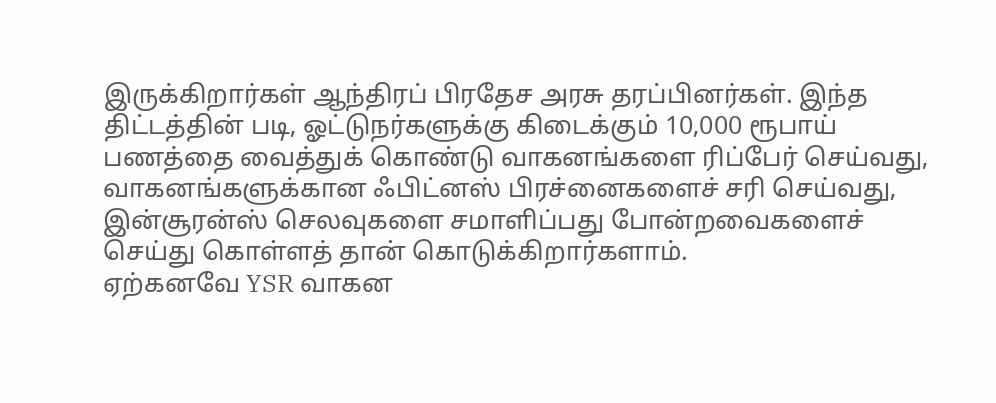இருக்கிறார்கள் ஆந்திரப் பிரதேச அரசு தரப்பினர்கள். இந்த திட்டத்தின் படி, ஓட்டுநர்களுக்கு கிடைக்கும் 10,000 ரூபாய் பணத்தை வைத்துக் கொண்டு வாகனங்களை ரிப்பேர் செய்வது, வாகனங்களுக்கான ஃபிட்னஸ் பிரச்னைகளைச் சரி செய்வது, இன்சூரன்ஸ் செலவுகளை சமாளிப்பது போன்றவைகளைச் செய்து கொள்ளத் தான் கொடுக்கிறார்களாம்.
ஏற்கனவே YSR வாகன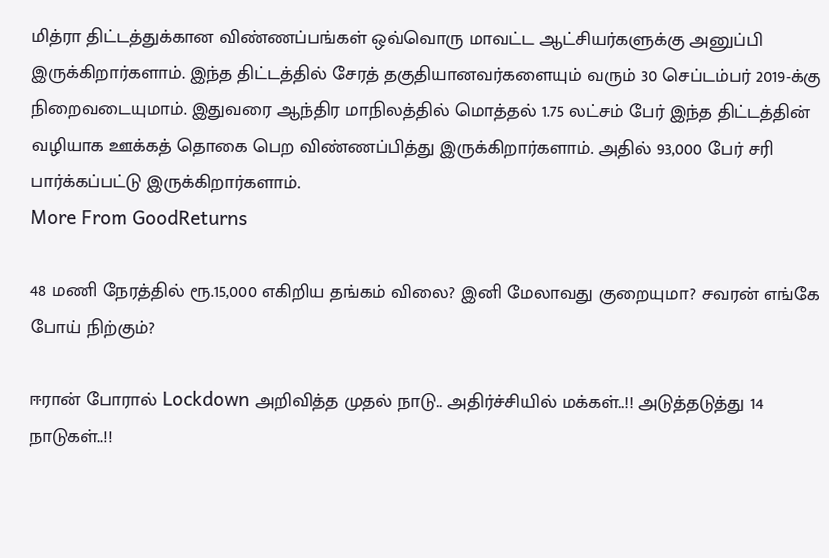மித்ரா திட்டத்துக்கான விண்ணப்பங்கள் ஒவ்வொரு மாவட்ட ஆட்சியர்களுக்கு அனுப்பி இருக்கிறார்களாம். இந்த திட்டத்தில் சேரத் தகுதியானவர்களையும் வரும் 30 செப்டம்பர் 2019-க்கு நிறைவடையுமாம். இதுவரை ஆந்திர மாநிலத்தில் மொத்தல் 1.75 லட்சம் பேர் இந்த திட்டத்தின் வழியாக ஊக்கத் தொகை பெற விண்ணப்பித்து இருக்கிறார்களாம். அதில் 93,000 பேர் சரி பார்க்கப்பட்டு இருக்கிறார்களாம்.
More From GoodReturns

48 மணி நேரத்தில் ரூ.15,000 எகிறிய தங்கம் விலை? இனி மேலாவது குறையுமா? சவரன் எங்கே போய் நிற்கும்?

ஈரான் போரால் Lockdown அறிவித்த முதல் நாடு.. அதிர்ச்சியில் மக்கள்..!! அடுத்தடுத்து 14 நாடுகள்..!!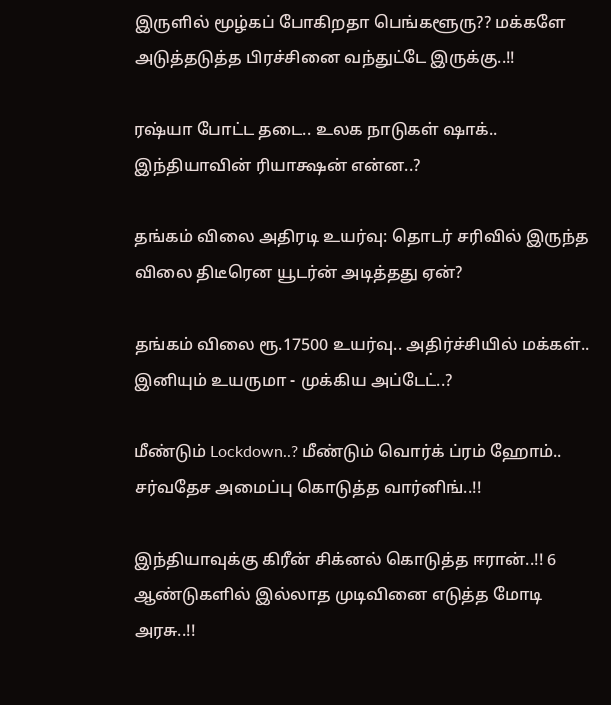இருளில் மூழ்கப் போகிறதா பெங்களூரு?? மக்களே அடுத்தடுத்த பிரச்சினை வந்துட்டே இருக்கு..!!

ரஷ்யா போட்ட தடை.. உலக நாடுகள் ஷாக்.. இந்தியாவின் ரியாக்ஷன் என்ன..?

தங்கம் விலை அதிரடி உயர்வு: தொடர் சரிவில் இருந்த விலை திடீரென யூடர்ன் அடித்தது ஏன்?

தங்கம் விலை ரூ.17500 உயர்வு.. அதிர்ச்சியில் மக்கள்.. இனியும் உயருமா - முக்கிய அப்டேட்..?

மீண்டும் Lockdown..? மீண்டும் வொர்க் ப்ரம் ஹோம்.. சர்வதேச அமைப்பு கொடுத்த வார்னிங்..!!

இந்தியாவுக்கு கிரீன் சிக்னல் கொடுத்த ஈரான்..!! 6 ஆண்டுகளில் இல்லாத முடிவினை எடுத்த மோடி அரசு..!!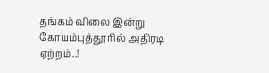தங்கம் விலை இன்று கோயம்புத்தூரில் அதிரடி ஏற்றம்..!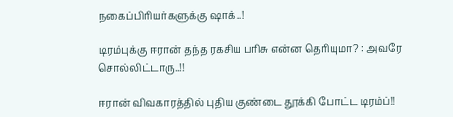நகைப்பிரியர்களுக்கு ஷாக்..!

டிரம்புக்கு ஈரான் தந்த ரகசிய பரிசு என்ன தெரியுமா? : அவரே சொல்லிட்டாரு..!!

ஈரான் விவகாரத்தில் புதிய குண்டை தூக்கி போட்ட டிரம்ப்!!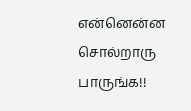என்னென்ன சொல்றாரு பாருங்க!!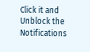Click it and Unblock the Notifications